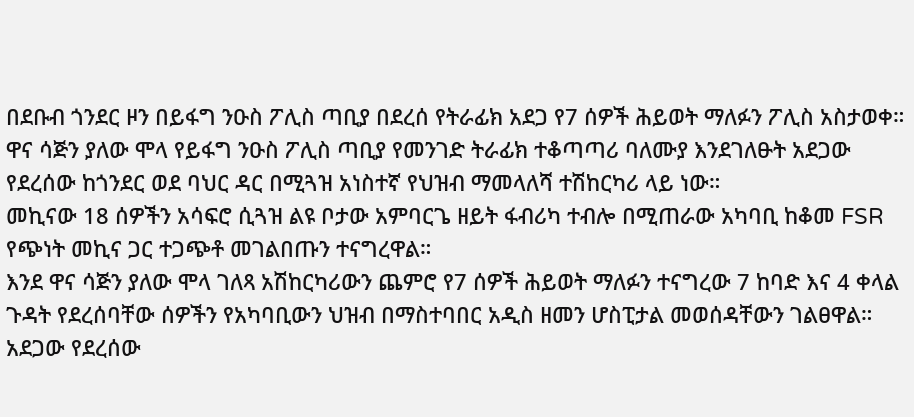በደቡብ ጎንደር ዞን በይፋግ ንዑስ ፖሊስ ጣቢያ በደረሰ የትራፊክ አደጋ የ7 ሰዎች ሕይወት ማለፉን ፖሊስ አስታወቀ።
ዋና ሳጅን ያለው ሞላ የይፋግ ንዑስ ፖሊስ ጣቢያ የመንገድ ትራፊክ ተቆጣጣሪ ባለሙያ እንደገለፁት አደጋው የደረሰው ከጎንደር ወደ ባህር ዳር በሚጓዝ አነስተኛ የህዝብ ማመላለሻ ተሽከርካሪ ላይ ነው።
መኪናው 18 ሰዎችን አሳፍሮ ሲጓዝ ልዩ ቦታው አምባርጌ ዘይት ፋብሪካ ተብሎ በሚጠራው አካባቢ ከቆመ FSR የጭነት መኪና ጋር ተጋጭቶ መገልበጡን ተናግረዋል።
እንደ ዋና ሳጅን ያለው ሞላ ገለጻ አሽከርካሪውን ጨምሮ የ7 ሰዎች ሕይወት ማለፉን ተናግረው 7 ከባድ እና 4 ቀላል ጉዳት የደረሰባቸው ሰዎችን የአካባቢውን ህዝብ በማስተባበር አዲስ ዘመን ሆስፒታል መወሰዳቸውን ገልፀዋል።
አደጋው የደረሰው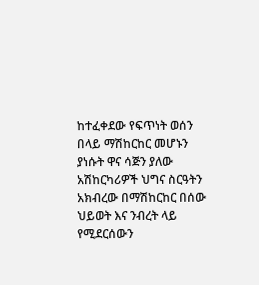ከተፈቀደው የፍጥነት ወሰን በላይ ማሽከርከር መሆኑን ያነሱት ዋና ሳጅን ያለው አሽከርካሪዎች ህግና ስርዓትን አክብረው በማሽከርከር በሰው ህይወት እና ንብረት ላይ የሚደርሰውን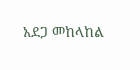አደጋ መከላከል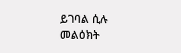ይገባል ሲሉ መልዕክት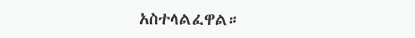አስተላልፈዋል።